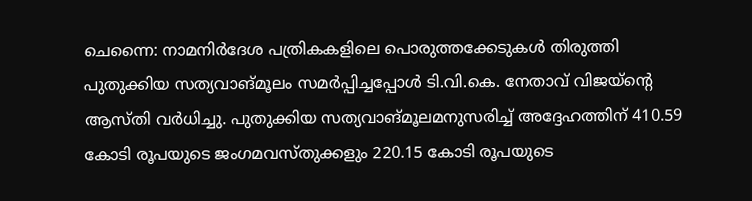ചെന്നൈ: നാമനിർദേശ പത്രികകളിലെ പൊരുത്തക്കേടുകൾ തിരുത്തി പുതുക്കിയ സത്യവാങ്മൂലം സമർപ്പിച്ചപ്പോൾ ടി.വി.കെ. നേതാവ് വിജയ്ന്റെ ആസ്തി വർധിച്ചു. പുതുക്കിയ സത്യവാങ്മൂലമനുസരിച്ച് അദ്ദേഹത്തിന് 410.59 കോടി രൂപയുടെ ജംഗമവസ്തുക്കളും 220.15 കോടി രൂപയുടെ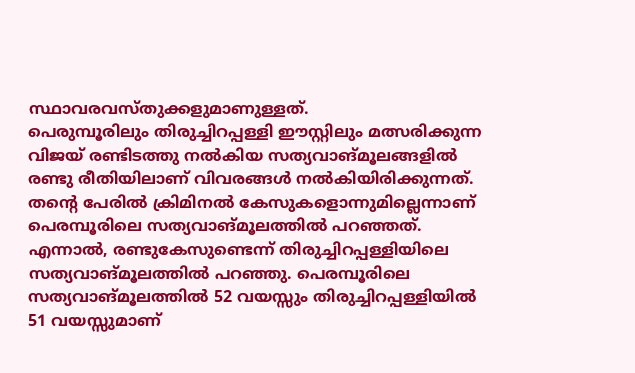സ്ഥാവരവസ്തുക്കളുമാണുള്ളത്.
പെരുമ്പൂരിലും തിരുച്ചിറപ്പള്ളി ഈസ്റ്റിലും മത്സരിക്കുന്ന വിജയ് രണ്ടിടത്തു നൽകിയ സത്യവാങ്മൂലങ്ങളിൽ രണ്ടു രീതിയിലാണ് വിവരങ്ങൾ നൽകിയിരിക്കുന്നത്. തന്റെ പേരിൽ ക്രിമിനൽ കേസുകളൊന്നുമില്ലെന്നാണ് പെരമ്പൂരിലെ സത്യവാങ്മൂലത്തിൽ പറഞ്ഞത്. എന്നാൽ, രണ്ടുകേസുണ്ടെന്ന് തിരുച്ചിറപ്പള്ളിയിലെ സത്യവാങ്മൂലത്തിൽ പറഞ്ഞു. പെരമ്പൂരിലെ സത്യവാങ്മൂലത്തിൽ 52 വയസ്സും തിരുച്ചിറപ്പള്ളിയിൽ 51 വയസ്സുമാണ്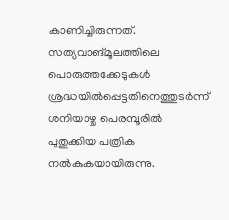കാണിച്ചിരുന്നത്.
സത്യവാങ്മൂലത്തിലെ പൊരുത്തക്കേടുകൾ ശ്രദ്ധയിൽപ്പെട്ടതിനെത്തുടർന്ന് ശനിയാഴ്ച പെരമ്പൂരിൽ പുതുക്കിയ പത്രിക നൽകുകയായിരുന്നു.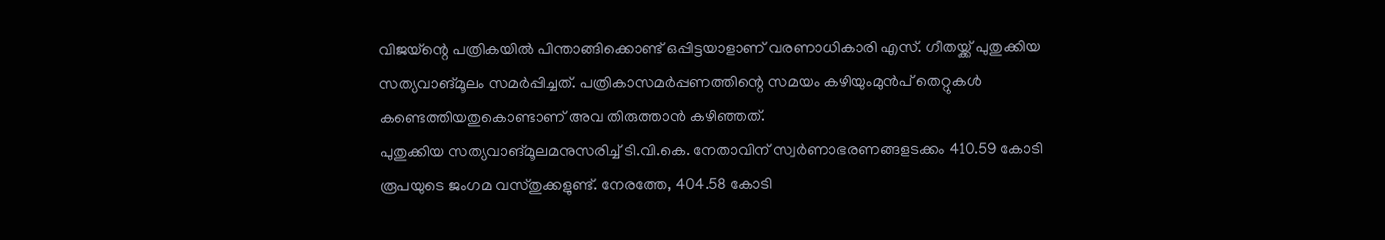വിജയ്ന്റെ പത്രികയിൽ പിന്താങ്ങിക്കൊണ്ട് ഒപ്പിട്ടയാളാണ് വരണാധികാരി എസ്. ഗീതയ്ക്ക് പുതുക്കിയ സത്യവാങ്മൂലം സമർപ്പിച്ചത്. പത്രികാസമർപ്പണത്തിന്റെ സമയം കഴിയുംമുൻപ് തെറ്റുകൾ കണ്ടെത്തിയതുകൊണ്ടാണ് അവ തിരുത്താൻ കഴിഞ്ഞത്.
പുതുക്കിയ സത്യവാങ്മൂലമനുസരിച്ച് ടി.വി.കെ. നേതാവിന് സ്വർണാഭരണങ്ങളടക്കം 410.59 കോടി രൂപയുടെ ജംഗമ വസ്തുക്കളുണ്ട്. നേരത്തേ, 404.58 കോടി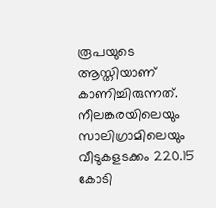രൂപയുടെ ആസ്തിയാണ് കാണിച്ചിരുന്നത്. നീലങ്കരയിലെയും സാലിഗ്രാമിലെയും വീടുകളടക്കം 220.15 കോടി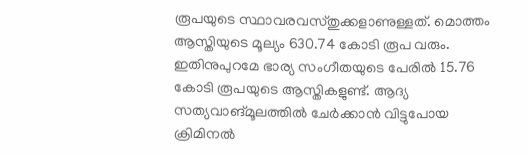രൂപയുടെ സ്ഥാവരവസ്തുക്കളാണുള്ളത്. മൊത്തം ആസ്തിയുടെ മൂല്യം 630.74 കോടി രൂപ വരും. ഇതിനുപുറമേ ഭാര്യ സംഗീതയുടെ പേരിൽ 15.76 കോടി രൂപയുടെ ആസ്തികളുണ്ട്. ആദ്യ സത്യവാങ്മൂലത്തിൽ ചേർക്കാൻ വിട്ടുപോയ ക്രിമിനൽ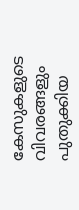കേസുകളുടെ വിവരങ്ങളും പുതുക്കിയ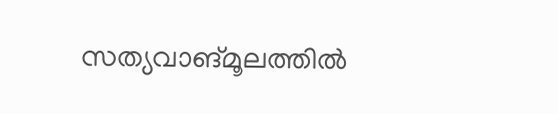സത്യവാങ്മൂലത്തിൽ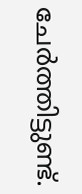ചേർത്തിട്ടുണ്ട്.